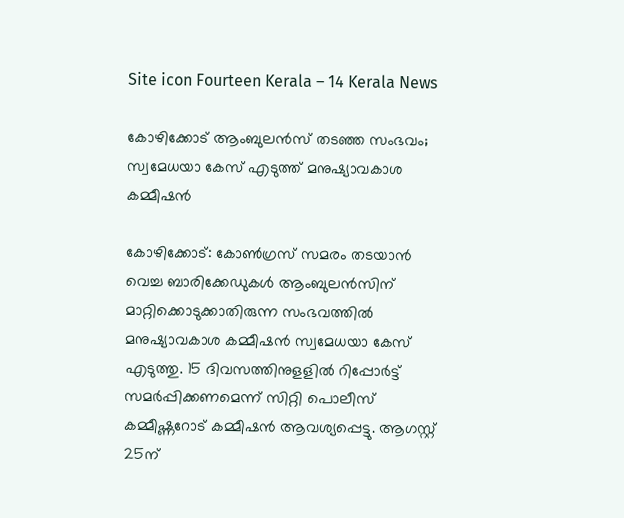Site icon Fourteen Kerala – 14 Kerala News

കോഴിക്കോട് ആംബുലന്‍സ് തടഞ്ഞ സംഭവം; സ്വമേധയാ കേസ് എടുത്ത് മനുഷ്യാവകാശ കമ്മീഷന്‍

കോഴിക്കോട്: കോണ്‍ഗ്രസ് സമരം തടയാന്‍ വെച്ച ബാരിക്കേഡുകള്‍ ആംബുലന്‍സിന് മാറ്റിക്കൊടുക്കാതിരുന്ന സംഭവത്തില്‍ മനുഷ്യാവകാശ കമ്മീഷന്‍ സ്വമേധയാ കേസ് എടുത്തു. 15 ദിവസത്തിനുളളില്‍ റിപ്പോര്‍ട്ട് സമര്‍പ്പിക്കണമെന്ന് സിറ്റി പൊലീസ് കമ്മീഷ്ണറോട് കമ്മീഷൻ ആവശ്യപ്പെട്ടു. ആഗസ്റ്റ് 25ന്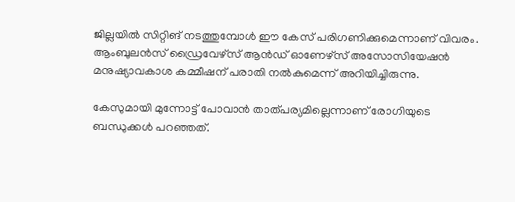ജില്ലയില്‍ സിറ്റിങ് നടത്തുമ്പോള്‍ ഈ കേസ് പരിഗണിക്കുമെന്നാണ് വിവരം. ആംബുലന്‍സ് ഡ്രൈവേഴ്‌സ് ആന്‍ഡ് ഓണേഴ്‌സ് അസോസിയേഷന്‍ മനുഷ്യാവകാശ കമ്മീഷന് പരാതി നൽകുമെന്ന് അറിയിച്ചിരുന്നു.

കേസുമായി മുന്നോട്ട് പോവാന്‍ താത്പര്യമില്ലെന്നാണ് രോഗിയുടെ ബന്ധുക്കള്‍ പറഞ്ഞത്.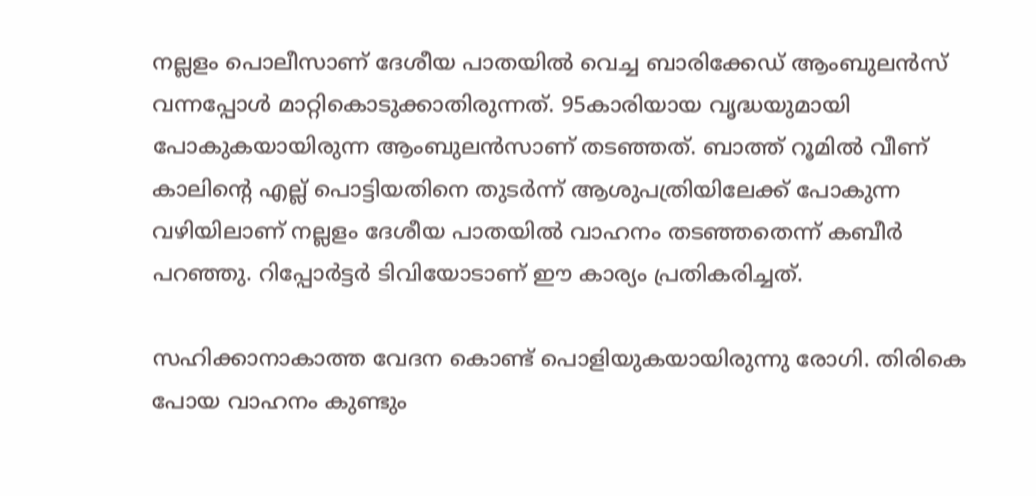നല്ലളം പൊലീസാണ് ദേശീയ പാതയില്‍ വെച്ച ബാരിക്കേഡ് ആംബുലൻസ് വന്നപ്പോൾ മാറ്റികൊടുക്കാതിരുന്നത്. 95കാരിയായ വൃദ്ധയുമായി പോകുകയായിരുന്ന ആംബുലൻസാണ് തടഞ്ഞത്. ബാത്ത് റൂമില്‍ വീണ് കാലിന്റെ എല്ല് പൊട്ടിയതിനെ തുടര്‍ന്ന് ആശുപത്രിയിലേക്ക് പോകുന്ന വഴിയിലാണ് നല്ലളം ദേശീയ പാതയിൽ വാഹനം തടഞ്ഞതെന്ന് കബീർ പറഞ്ഞു. റിപ്പോർട്ടർ ടിവിയോടാണ് ഈ കാര്യം പ്രതികരിച്ചത്.

സഹിക്കാനാകാത്ത വേദന കൊണ്ട് പൊളിയുകയായിരുന്നു രോഗി. തിരികെ പോയ വാഹനം കുണ്ടും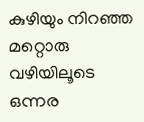കുഴിയും നിറഞ്ഞ മറ്റൊരു വഴിയിലൂടെ ഒന്നര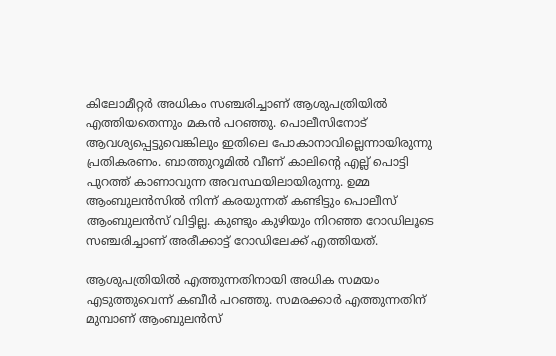കിലോമീറ്റര്‍ അധികം സഞ്ചരിച്ചാണ് ആശുപത്രിയില്‍ എത്തിയതെന്നും മകൻ പറഞ്ഞു. പൊലീസിനോട് ആവശ്യപ്പെട്ടുവെങ്കിലും ഇതിലെ പോകാനാവില്ലെന്നായിരുന്നു പ്രതികരണം. ബാത്തുറൂമിൽ വീണ് കാലിൻ്റെ എല്ല് പൊട്ടി പുറത്ത് കാണാവുന്ന അവസ്ഥയിലായിരുന്നു. ഉമ്മ ആംബുലൻസിൽ നിന്ന് കരയുന്നത് കണ്ടിട്ടും പൊലീസ് ആംബുലൻസ് വിട്ടില്ല. കുണ്ടും കുഴിയും നിറഞ്ഞ റോഡിലൂടെ സഞ്ചരിച്ചാണ് അരീക്കാട്ട് റോഡിലേക്ക് എത്തിയത്.

ആശുപത്രിയിൽ എത്തുന്നതിനായി അധിക സമയം എടുത്തുവെന്ന് കബീര്‍ പറഞ്ഞു. സമരക്കാര്‍ എത്തുന്നതിന് മുമ്പാണ് ആംബുലന്‍സ്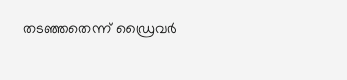തടഞ്ഞതെന്ന് ഡ്രൈവർ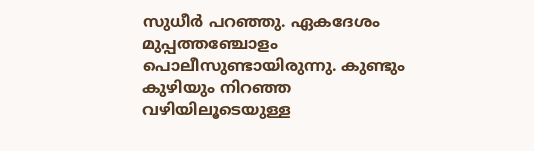സുധീർ പറഞ്ഞു. ഏകദേശം മുപ്പത്തഞ്ചോളം പൊലീസുണ്ടായിരുന്നു. കുണ്ടും കുഴിയും നിറഞ്ഞ വഴിയിലൂടെയുള്ള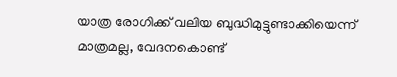യാത്ര രോഗിക്ക് വലിയ ബുദ്ധിമുട്ടുണ്ടാക്കിയെന്ന് മാത്രമല്ല, വേദനകൊണ്ട്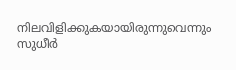നിലവിളിക്കുകയായിരുന്നുവെന്നും സുധീർ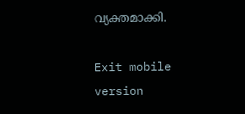വ്യക്തമാക്കി.

Exit mobile version